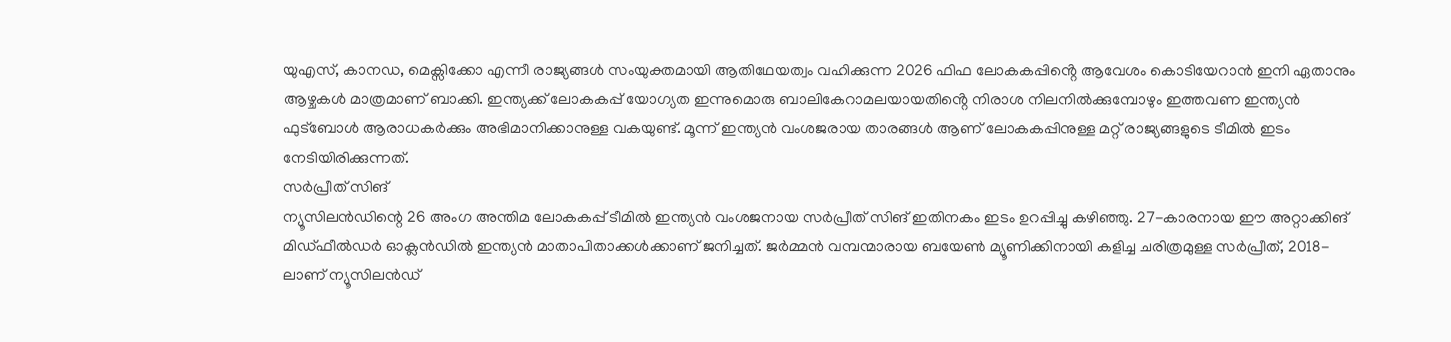യുഎസ്, കാനഡ, മെക്സിക്കോ എന്നീ രാജ്യങ്ങൾ സംയുക്തമായി ആതിഥേയത്വം വഹിക്കുന്ന 2026 ഫിഫ ലോകകപ്പിൻ്റെ ആവേശം കൊടിയേറാൻ ഇനി ഏതാനും ആഴ്ചകൾ മാത്രമാണ് ബാക്കി. ഇന്ത്യക്ക് ലോകകപ്പ് യോഗ്യത ഇന്നുമൊരു ബാലികേറാമലയായതിൻ്റെ നിരാശ നിലനിൽക്കുമ്പോഴും ഇത്തവണ ഇന്ത്യൻ ഫുട്ബോൾ ആരാധകർക്കും അഭിമാനിക്കാനുള്ള വകയുണ്ട്. മൂന്ന് ഇന്ത്യൻ വംശജരായ താരങ്ങൾ ആണ് ലോകകപ്പിനുള്ള മറ്റ് രാജ്യങ്ങളുടെ ടീമിൽ ഇടം നേടിയിരിക്കുന്നത്.
സർപ്രീത് സിങ്
ന്യൂസിലൻഡിന്റെ 26 അംഗ അന്തിമ ലോകകപ്പ് ടീമിൽ ഇന്ത്യൻ വംശജനായ സർപ്രീത് സിങ് ഇതിനകം ഇടം ഉറപ്പിച്ചു കഴിഞ്ഞു. 27-കാരനായ ഈ അറ്റാക്കിങ് മിഡ്ഫീൽഡർ ഓക്ലൻഡിൽ ഇന്ത്യൻ മാതാപിതാക്കൾക്കാണ് ജനിച്ചത്. ജർമ്മൻ വമ്പന്മാരായ ബയേൺ മ്യൂണിക്കിനായി കളിച്ച ചരിത്രമുള്ള സർപ്രീത്, 2018-ലാണ് ന്യൂസിലൻഡ്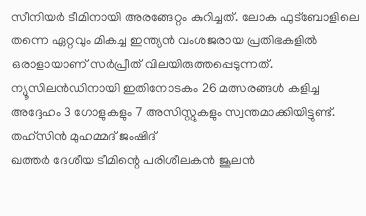സീനിയർ ടീമിനായി അരങ്ങേറ്റം കുറിച്ചത്. ലോക ഫുട്ബോളിലെ തന്നെ ഏറ്റവും മികച്ച ഇന്ത്യൻ വംശജരായ പ്രതിഭകളിൽ ഒരാളായാണ് സർപ്രീത് വിലയിരുത്തപ്പെടുന്നത്. ന്യൂസിലൻഡിനായി ഇതിനോടകം 26 മത്സരങ്ങൾ കളിച്ച അദ്ദേഹം 3 ഗോളുകളും 7 അസിസ്റ്റുകളും സ്വന്തമാക്കിയിട്ടുണ്ട്.
തഹ്സിൻ മുഹമ്മദ് ജംഷിദ്
ഖത്തർ ദേശീയ ടീമിന്റെ പരിശീലകൻ ജൂലൻ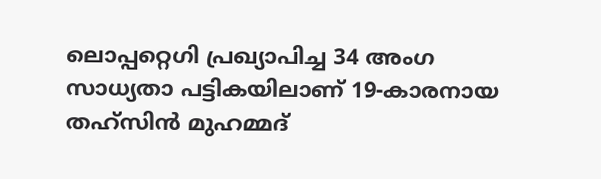ലൊപ്പറ്റെഗി പ്രഖ്യാപിച്ച 34 അംഗ സാധ്യതാ പട്ടികയിലാണ് 19-കാരനായ തഹ്സിൻ മുഹമ്മദ്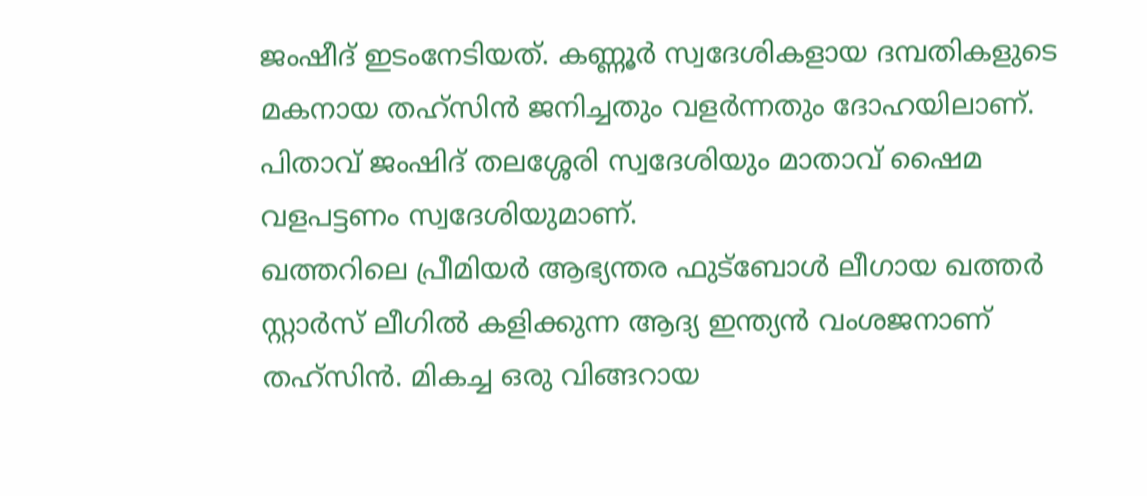ജംഷീദ് ഇടംനേടിയത്. കണ്ണൂർ സ്വദേശികളായ ദമ്പതികളുടെ മകനായ തഹ്സിൻ ജനിച്ചതും വളർന്നതും ദോഹയിലാണ്. പിതാവ് ജംഷിദ് തലശ്ശേരി സ്വദേശിയും മാതാവ് ഷൈമ വളപട്ടണം സ്വദേശിയുമാണ്.
ഖത്തറിലെ പ്രീമിയർ ആഭ്യന്തര ഫുട്ബോൾ ലീഗായ ഖത്തർ സ്റ്റാർസ് ലീഗിൽ കളിക്കുന്ന ആദ്യ ഇന്ത്യൻ വംശജനാണ് തഹ്സിൻ. മികച്ച ഒരു വിങ്ങറായ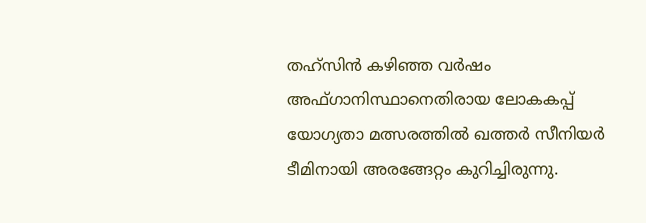തഹ്സിൻ കഴിഞ്ഞ വർഷം അഫ്ഗാനിസ്ഥാനെതിരായ ലോകകപ്പ് യോഗ്യതാ മത്സരത്തിൽ ഖത്തർ സീനിയർ ടീമിനായി അരങ്ങേറ്റം കുറിച്ചിരുന്നു.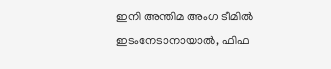ഇനി അന്തിമ അംഗ ടീമിൽ ഇടംനേടാനായാൽ, ഫിഫ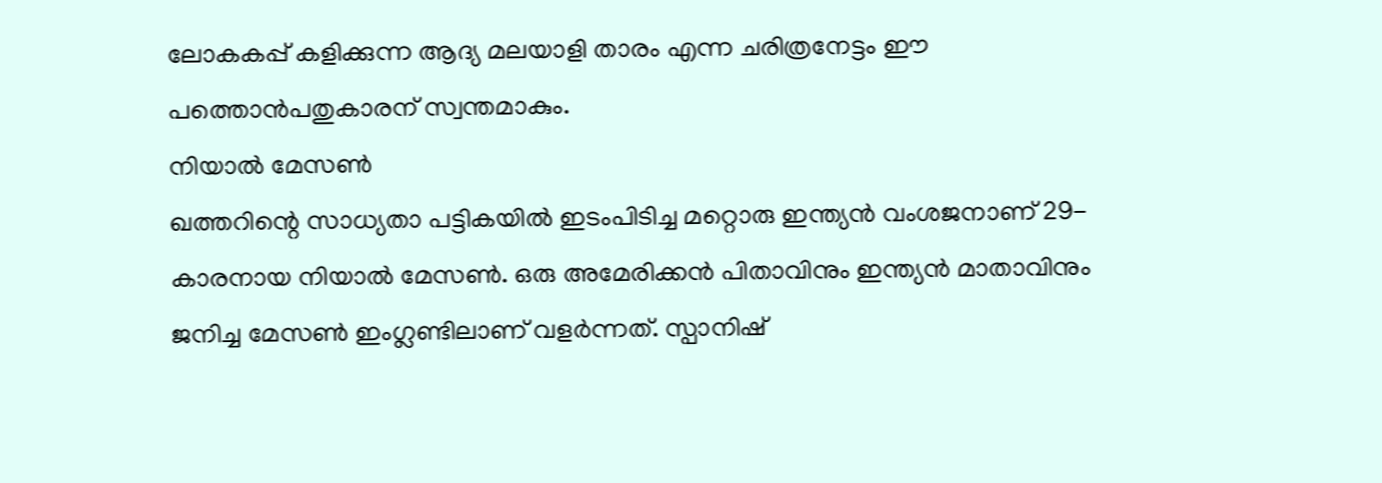ലോകകപ്പ് കളിക്കുന്ന ആദ്യ മലയാളി താരം എന്ന ചരിത്രനേട്ടം ഈ പത്തൊൻപതുകാരന് സ്വന്തമാകും.
നിയാൽ മേസൺ
ഖത്തറിന്റെ സാധ്യതാ പട്ടികയിൽ ഇടംപിടിച്ച മറ്റൊരു ഇന്ത്യൻ വംശജനാണ് 29-കാരനായ നിയാൽ മേസൺ. ഒരു അമേരിക്കൻ പിതാവിനും ഇന്ത്യൻ മാതാവിനും ജനിച്ച മേസൺ ഇംഗ്ലണ്ടിലാണ് വളർന്നത്. സ്പാനിഷ്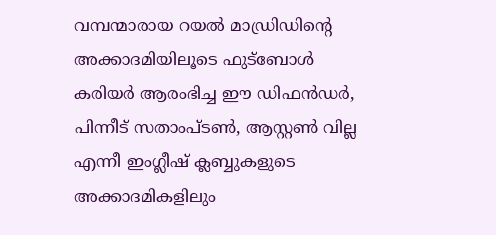വമ്പന്മാരായ റയൽ മാഡ്രിഡിന്റെ അക്കാദമിയിലൂടെ ഫുട്ബോൾ കരിയർ ആരംഭിച്ച ഈ ഡിഫൻഡർ, പിന്നീട് സതാംപ്ടൺ, ആസ്റ്റൺ വില്ല എന്നീ ഇംഗ്ലീഷ് ക്ലബ്ബുകളുടെ അക്കാദമികളിലും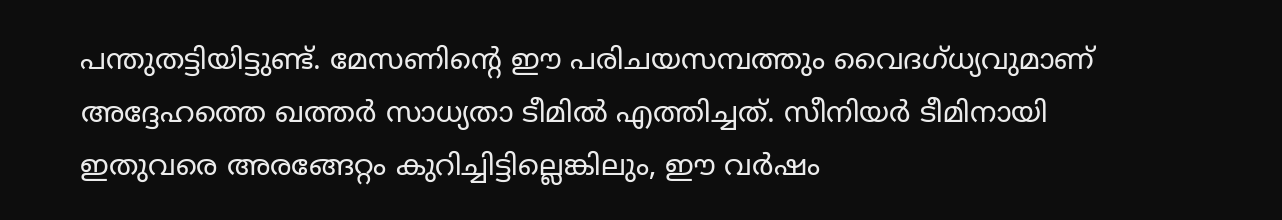പന്തുതട്ടിയിട്ടുണ്ട്. മേസണിന്റെ ഈ പരിചയസമ്പത്തും വൈദഗ്ധ്യവുമാണ് അദ്ദേഹത്തെ ഖത്തർ സാധ്യതാ ടീമിൽ എത്തിച്ചത്. സീനിയർ ടീമിനായി ഇതുവരെ അരങ്ങേറ്റം കുറിച്ചിട്ടില്ലെങ്കിലും, ഈ വർഷം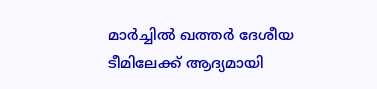മാർച്ചിൽ ഖത്തർ ദേശീയ ടീമിലേക്ക് ആദ്യമായി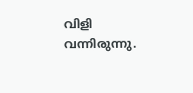വിളി വന്നിരുന്നു.